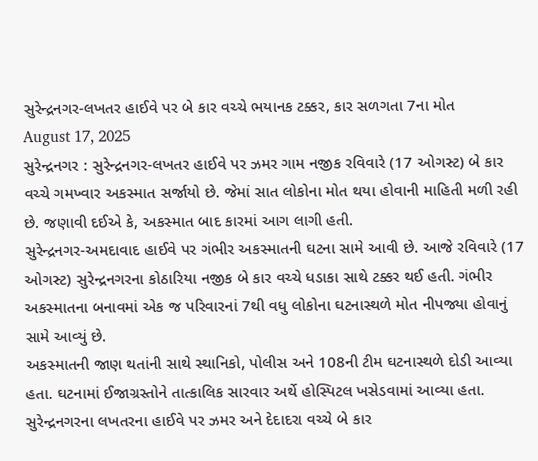સુરેન્દ્રનગર-લખતર હાઈવે પર બે કાર વચ્ચે ભયાનક ટક્કર, કાર સળગતા 7ના મોત
August 17, 2025
સુરેન્દ્રનગર : સુરેન્દ્રનગર-લખતર હાઈવે પર ઝમર ગામ નજીક રવિવારે (17 ઓગસ્ટ) બે કાર વચ્ચે ગમખ્વાર અકસ્માત સર્જાયો છે. જેમાં સાત લોકોના મોત થયા હોવાની માહિતી મળી રહી છે. જણાવી દઈએ કે, અકસ્માત બાદ કારમાં આગ લાગી હતી.
સુરેન્દ્રનગર-અમદાવાદ હાઈવે પર ગંભીર અકસ્માતની ઘટના સામે આવી છે. આજે રવિવારે (17 ઓગસ્ટ) સુરેન્દ્રનગરના કોઠારિયા નજીક બે કાર વચ્ચે ધડાકા સાથે ટક્કર થઈ હતી. ગંભીર અકસ્માતના બનાવમાં એક જ પરિવારનાં 7થી વધુ લોકોના ઘટનાસ્થળે મોત નીપજ્યા હોવાનું સામે આવ્યું છે.
અકસ્માતની જાણ થતાંની સાથે સ્થાનિકો, પોલીસ અને 108ની ટીમ ઘટનાસ્થળે દોડી આવ્યા હતા. ઘટનામાં ઈજાગ્રસ્તોને તાત્કાલિક સારવાર અર્થે હોસ્પિટલ ખસેડવામાં આવ્યા હતા. સુરેન્દ્રનગરના લખતરના હાઈવે પર ઝમર અને દેદાદરા વચ્ચે બે કાર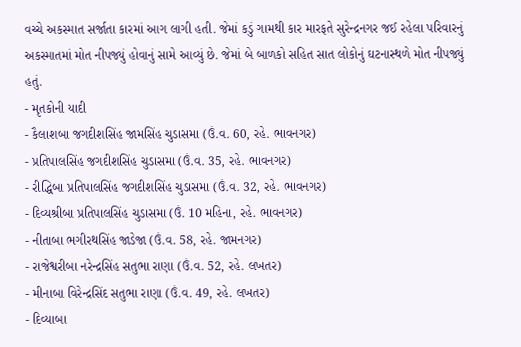વચ્ચે અકસ્માત સર્જાતા કારમાં આગ લાગી હતી. જેમાં કડું ગામથી કાર મારફતે સુરેન્દ્રનગર જઈ રહેલા પરિવારનું અકસ્માતમાં મોત નીપજ્યું હોવાનું સામે આવ્યું છે. જેમાં બે બાળકો સહિત સાત લોકોનું ઘટનાસ્થળે મોત નીપજ્યું હતું.
- મૃતકોની યાદી
- કૈલાશબા જગદીશસિંહ જામસિંહ ચુડાસમા (ઉં.વ. 60, રહે. ભાવનગર)
- પ્રતિપાલસિંહ જગદીશસિંહ ચુડાસમા (ઉં.વ. 35, રહે. ભાવનગર)
- રીદ્ધિબા પ્રતિપાલસિંહ જગદીશસિંહ ચુડાસમા (ઉં.વ. 32, રહે. ભાવનગર)
- દિવ્યશ્રીબા પ્રતિપાલસિંહ ચુડાસમા (ઉં. 10 મહિના, રહે. ભાવનગર)
- નીતાબા ભગીરથસિંહ જાડેજા (ઉં.વ. 58, રહે. જામનગર)
- રાજેશ્વરીબા નરેન્દ્રસિંહ સતુભા રાણા (ઉં.વ. 52, રહે. લખતર)
- મીનાબા વિરેન્દ્રસિંદ સતુભા રાણા (ઉં.વ. 49, રહે. લખતર)
- દિવ્યાબા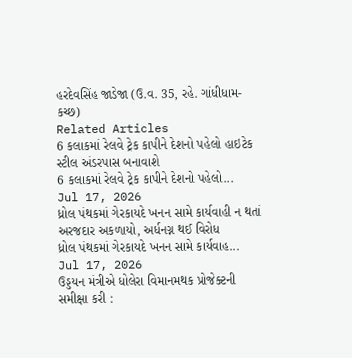હરદેવસિંહ જાડેજા (ઉ.વ. 35, રહે. ગાંધીધામ-કચ્છ)
Related Articles
6 કલાકમાં રેલવે ટ્રેક કાપીને દેશનો પહેલો હાઇટેક સ્ટીલ અંડરપાસ બનાવાશે
6 કલાકમાં રેલવે ટ્રેક કાપીને દેશનો પહેલો...
Jul 17, 2026
ધ્રોલ પંથકમાં ગેરકાયદે ખનન સામે કાર્યવાહી ન થતાં અરજદાર અકળાયો, અર્ધનગ્ન થઈ વિરોધ
ધ્રોલ પંથકમાં ગેરકાયદે ખનન સામે કાર્યવાહ...
Jul 17, 2026
ઉડ્ડયન મંત્રીએ ધોલેરા વિમાનમથક પ્રોજેક્ટની સમીક્ષા કરી :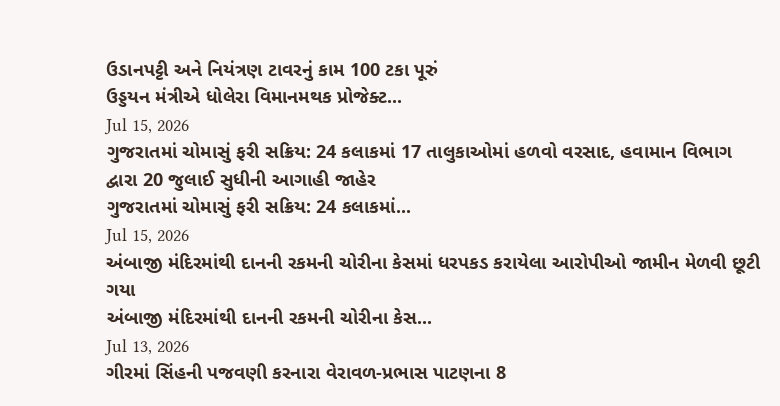ઉડાનપટ્ટી અને નિયંત્રણ ટાવરનું કામ 100 ટકા પૂરું
ઉડ્ડયન મંત્રીએ ધોલેરા વિમાનમથક પ્રોજેક્ટ...
Jul 15, 2026
ગુજરાતમાં ચોમાસું ફરી સક્રિય: 24 કલાકમાં 17 તાલુકાઓમાં હળવો વરસાદ, હવામાન વિભાગ દ્વારા 20 જુલાઈ સુધીની આગાહી જાહેર
ગુજરાતમાં ચોમાસું ફરી સક્રિય: 24 કલાકમાં...
Jul 15, 2026
અંબાજી મંદિરમાંથી દાનની રકમની ચોરીના કેસમાં ધરપકડ કરાયેલા આરોપીઓ જામીન મેળવી છૂટી ગયા
અંબાજી મંદિરમાંથી દાનની રકમની ચોરીના કેસ...
Jul 13, 2026
ગીરમાં સિંહની પજવણી કરનારા વેરાવળ-પ્રભાસ પાટણના 8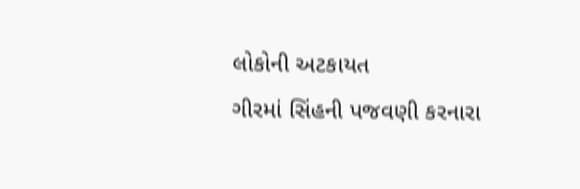લોકોની અટકાયત
ગીરમાં સિંહની પજવણી કરનારા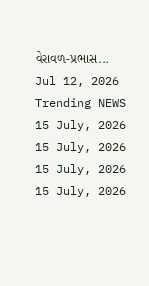વેરાવળ-પ્રભાસ...
Jul 12, 2026
Trending NEWS
15 July, 2026
15 July, 2026
15 July, 2026
15 July, 2026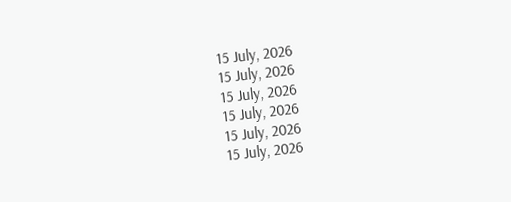15 July, 2026
15 July, 2026
15 July, 2026
15 July, 2026
15 July, 2026
15 July, 2026